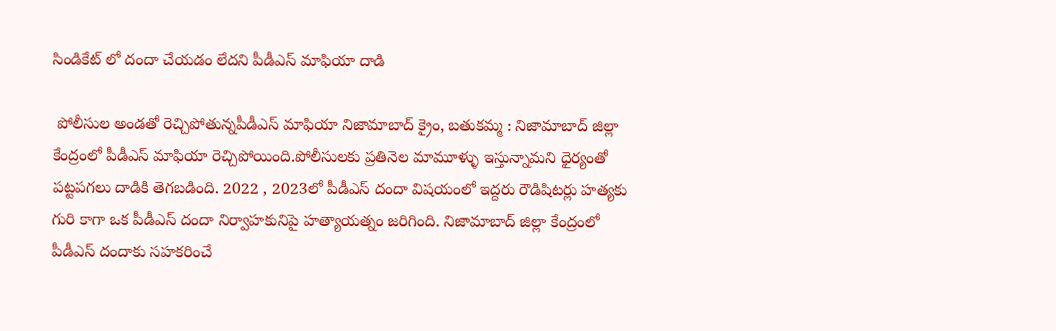సిండికేట్ లో దందా చేయడం లేదని పీడీఎస్ మాఫియా దాడి

 పోలీసుల అండతో రెచ్చిపోతున్నపీడీఎస్ మాఫియా నిజామాబాద్ క్రైం, బతుకమ్మ : నిజామాబాద్ జిల్లా కేంద్రంలో పీడీఎస్ మాఫియా రెచ్చిపోయింది.పోలీసులకు ప్రతినెల మామూళ్ళు ఇస్తున్నామని ధైర్యంతో పట్టపగలు దాడికి తెగబడింది. 2022 , 2023లో పీడీఎస్ దందా విషయంలో ఇద్దరు రౌడిషిటర్లు హత్యకు గురి కాగా ఒక పీడీఎస్ దందా నిర్వాహకునిపై హత్యాయత్నం జరిగింది. నిజామాబాద్ జిల్లా కేంద్రంలో పీడీఎస్ దందాకు సహకరించే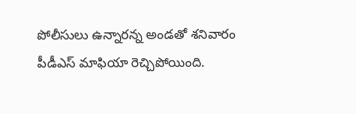పోలీసులు ఉన్నారన్న అండతో శనివారం పీడీఎస్ మాఫియా రెచ్చిపోయింది.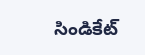సిండికేట్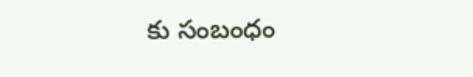కు సంబంధం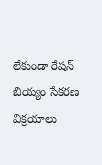లేకుండా రేషన్ బియ్యం సేకరణ విక్రయాలు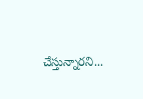చేస్తున్నారని...